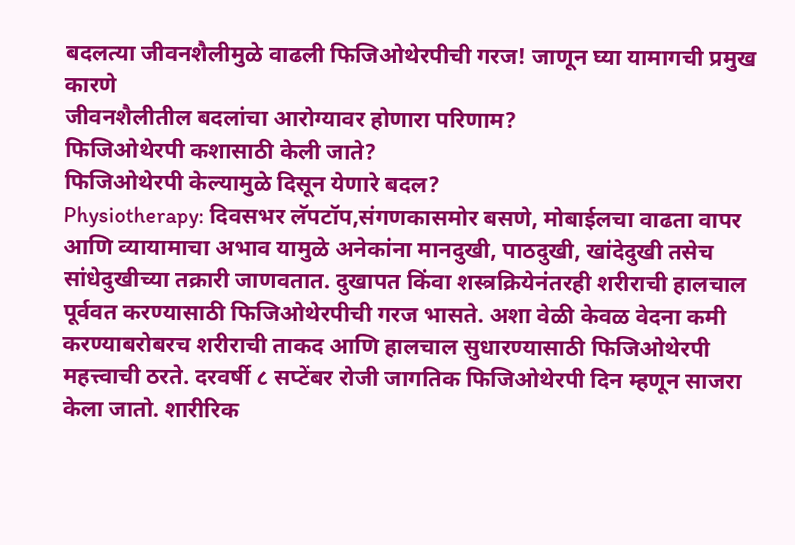बदलत्या जीवनशैलीमुळे वाढली फिजिओथेरपीची गरज! जाणून घ्या यामागची प्रमुख कारणे
जीवनशैलीतील बदलांचा आरोग्यावर होणारा परिणाम?
फिजिओथेरपी कशासाठी केली जाते?
फिजिओथेरपी केल्यामुळे दिसून येणारे बदल?
Physiotherapy: दिवसभर लॅपटॉप,संगणकासमोर बसणे, मोबाईलचा वाढता वापर आणि व्यायामाचा अभाव यामुळे अनेकांना मानदुखी, पाठदुखी, खांदेदुखी तसेच सांधेदुखीच्या तक्रारी जाणवतात. दुखापत किंवा शस्त्रक्रियेनंतरही शरीराची हालचाल पूर्ववत करण्यासाठी फिजिओथेरपीची गरज भासते. अशा वेळी केवळ वेदना कमी करण्याबरोबरच शरीराची ताकद आणि हालचाल सुधारण्यासाठी फिजिओथेरपी महत्त्वाची ठरते. दरवर्षी ८ सप्टेंबर रोजी जागतिक फिजिओथेरपी दिन म्हणून साजरा केला जातो. शारीरिक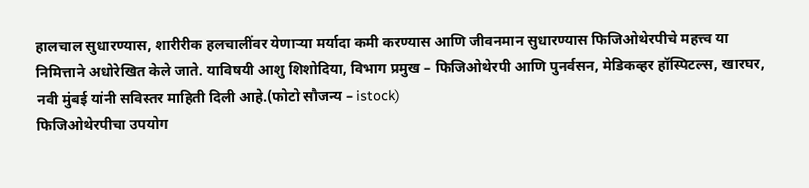हालचाल सुधारण्यास, शारीरीक हलचालींवर येणाऱ्या मर्यादा कमी करण्यास आणि जीवनमान सुधारण्यास फिजिओथेरपीचे महत्त्व या निमित्ताने अधोरेखित केले जाते. याविषयी आशु शिशोदिया, विभाग प्रमुख – फिजिओथेरपी आणि पुनर्वसन, मेडिकव्हर हॉस्पिटल्स, खारघर, नवी मुंबई यांनी सविस्तर माहिती दिली आहे.(फोटो सौजन्य – istock)
फिजिओथेरपीचा उपयोग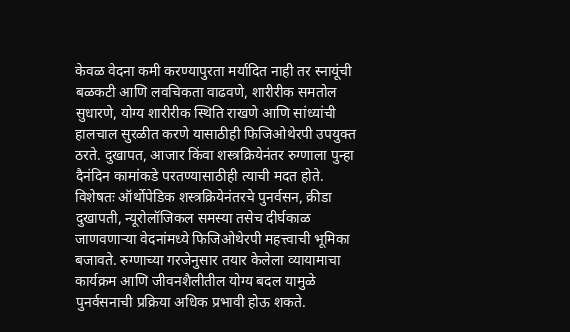केवळ वेदना कमी करण्यापुरता मर्यादित नाही तर स्नायूंची बळकटी आणि लवचिकता वाढवणे, शारीरीक समतोल सुधारणे, योग्य शारीरीक स्थिति राखणे आणि सांध्यांची हालचाल सुरळीत करणे यासाठीही फिजिओथेरपी उपयुक्त ठरते. दुखापत, आजार किंवा शस्त्रक्रियेनंतर रुग्णाला पुन्हा दैनंदिन कामांकडे परतण्यासाठीही त्याची मदत होते.
विशेषतः ऑर्थोपेडिक शस्त्रक्रियेनंतरचे पुनर्वसन, क्रीडा दुखापती, न्यूरोलॉजिकल समस्या तसेच दीर्घकाळ जाणवणाऱ्या वेदनांमध्ये फिजिओथेरपी महत्त्वाची भूमिका बजावते. रुग्णाच्या गरजेनुसार तयार केलेला व्यायामाचा कार्यक्रम आणि जीवनशैलीतील योग्य बदल यामुळे पुनर्वसनाची प्रक्रिया अधिक प्रभावी होऊ शकते.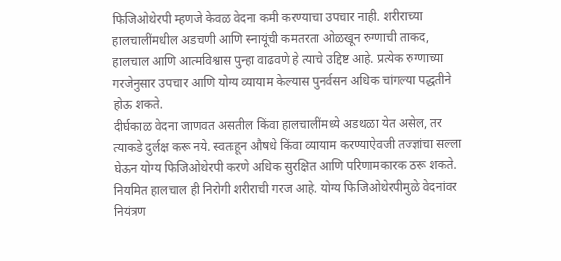फिजिओथेरपी म्हणजे केवळ वेदना कमी करण्याचा उपचार नाही. शरीराच्या हालचालींमधील अडचणी आणि स्नायूंची कमतरता ओळखून रुग्णाची ताकद, हालचाल आणि आत्मविश्वास पुन्हा वाढवणे हे त्याचे उद्दिष्ट आहे. प्रत्येक रुग्णाच्या गरजेनुसार उपचार आणि योग्य व्यायाम केल्यास पुनर्वसन अधिक चांगल्या पद्धतीने होऊ शकते.
दीर्घकाळ वेदना जाणवत असतील किंवा हालचालींमध्ये अडथळा येत असेल, तर त्याकडे दुर्लक्ष करू नये. स्वतःहून औषधे किंवा व्यायाम करण्याऐवजी तज्ज्ञांचा सल्ला घेऊन योग्य फिजिओथेरपी करणे अधिक सुरक्षित आणि परिणामकारक ठरू शकते. नियमित हालचाल ही निरोगी शरीराची गरज आहे. योग्य फिजिओथेरपीमुळे वेदनांवर नियंत्रण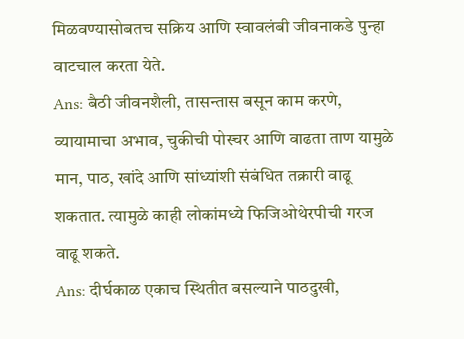मिळवण्यासोबतच सक्रिय आणि स्वावलंबी जीवनाकडे पुन्हा वाटचाल करता येते.
Ans: बैठी जीवनशैली, तासन्तास बसून काम करणे, व्यायामाचा अभाव, चुकीची पोस्चर आणि वाढता ताण यामुळे मान, पाठ, खांदे आणि सांध्यांशी संबंधित तक्रारी वाढू शकतात. त्यामुळे काही लोकांमध्ये फिजिओथेरपीची गरज वाढू शकते.
Ans: दीर्घकाळ एकाच स्थितीत बसल्याने पाठदुखी,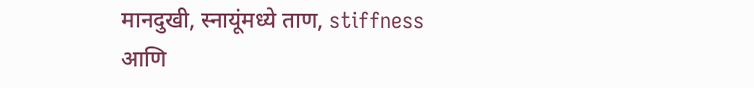मानदुखी, स्नायूंमध्ये ताण, stiffness आणि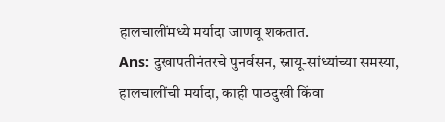हालचालींमध्ये मर्यादा जाणवू शकतात.
Ans: दुखापतीनंतरचे पुनर्वसन, स्नायू-सांध्यांच्या समस्या, हालचालींची मर्यादा, काही पाठदुखी किंवा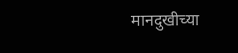मानदुखीच्या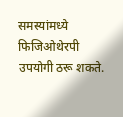समस्यांमध्ये फिजिओथेरपी उपयोगी ठरू शकते.